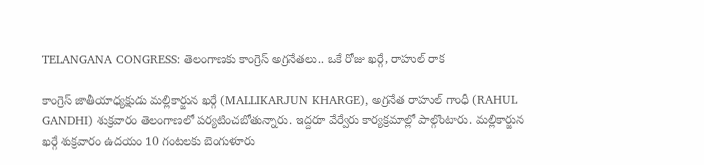TELANGANA CONGRESS: తెలంగాణకు కాంగ్రెస్ అగ్రనేతలు.. ఒకే రోజు ఖర్గే, రాహుల్ రాక

కాంగ్రెస్ జాతీయాధ్యక్షుడు మల్లికార్జున ఖర్గే (MALLIKARJUN KHARGE), అగ్రనేత రాహుల్ గాంధీ (RAHUL GANDHI) శుక్రవారం తెలంగాణలో పర్యటించబోతున్నారు. ఇద్దరూ వేర్వేరు కార్యక్రమాల్లో పాల్గొంటారు. మల్లికార్జున ఖర్గే శుక్రవారం ఉదయం 10 గంటలకు బెంగుళూరు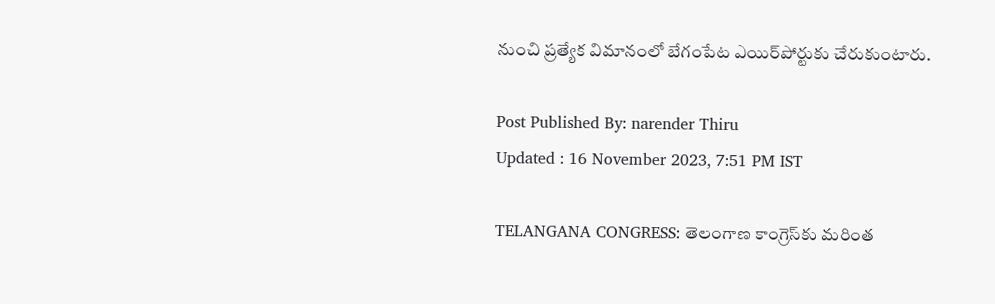నుంచి ప్రత్యేక విమానంలో బేగంపేట ఎయిర్‌పోర్టుకు చేరుకుంటారు.

Post Published By: narender Thiru
Updated : 16 November 2023, 7:51 PM IST

TELANGANA CONGRESS: తెలంగాణ కాంగ్రెస్‌కు మరింత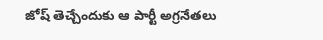జోష్ తెచ్చేందుకు ఆ పార్టీ అగ్రనేతలు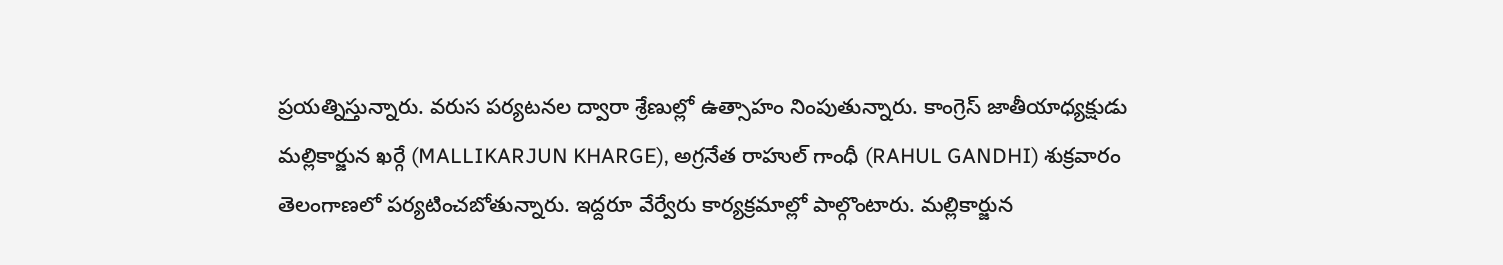ప్రయత్నిస్తున్నారు. వరుస పర్యటనల ద్వారా శ్రేణుల్లో ఉత్సాహం నింపుతున్నారు. కాంగ్రెస్ జాతీయాధ్యక్షుడు మల్లికార్జున ఖర్గే (MALLIKARJUN KHARGE), అగ్రనేత రాహుల్ గాంధీ (RAHUL GANDHI) శుక్రవారం తెలంగాణలో పర్యటించబోతున్నారు. ఇద్దరూ వేర్వేరు కార్యక్రమాల్లో పాల్గొంటారు. మల్లికార్జున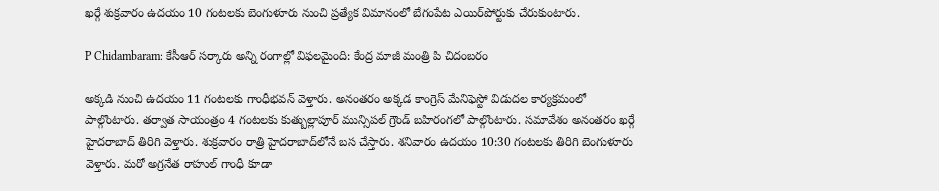ఖర్గే శుక్రవారం ఉదయం 10 గంటలకు బెంగుళూరు నుంచి ప్రత్యేక విమానంలో బేగంపేట ఎయిర్‌పోర్టుకు చేరుకుంటారు.

P Chidambaram: కేసీఆర్ సర్కారు అన్ని రంగాల్లో విఫలమైంది: కేంద్ర మాజీ మంత్రి పి చిదంబరం

అక్కడి నుంచి ఉదయం 11 గంటలకు గాంధీభవన్ వెళ్తారు. అనంతరం అక్కడ కాంగ్రెస్ మేనిఫెస్టో విడుదల కార్యక్రమంలో పాల్గొంటారు. తర్వాత సాయంత్రం 4 గంటలకు కుత్బుల్లాపూర్ మున్సిపల్ గ్రౌండ్ బహిరంగలో పాల్గొంటారు. సమావేశం అనంతరం ఖర్గే హైదరాబాద్ తిరిగి వెళ్తారు. శుక్రవారం రాత్రి హైదరాబాద్‌లోనే బస చేస్తారు. శనివారం ఉదయం 10:30 గంటలకు తిరిగి బెంగుళూరు వెళ్తారు. మరో అగ్రనేత రాహుల్ గాంధీ కూడా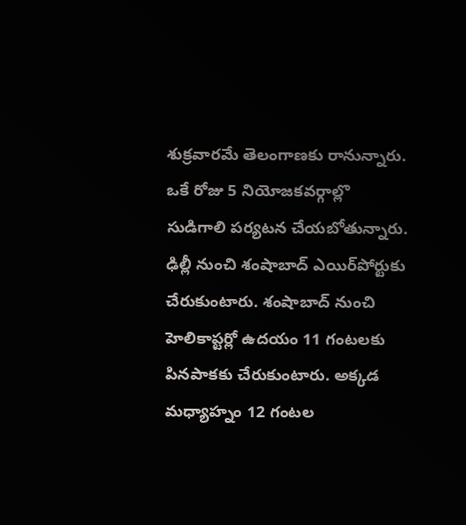శుక్రవారమే తెలంగాణకు రానున్నారు. ఒకే రోజు 5 నియోజకవర్గాల్లొ సుడిగాలి పర్యటన చేయబోతున్నారు. ఢిల్లీ నుంచి శంషాబాద్ ఎయిర్‌పోర్టుకు చేరుకుంటారు. శంషాబాద్ నుంచి హెలికాప్టర్లో ఉదయం 11 గంటలకు పినపాకకు చేరుకుంటారు. అక్కడ మధ్యాహ్నం 12 గంటల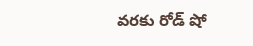వరకు రోడ్ షో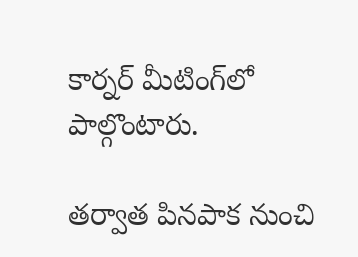కార్నర్ మీటింగ్‌లో పాల్గొంటారు.

తర్వాత పినపాక నుంచి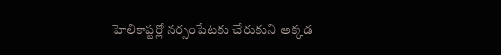హెలికాప్టర్లో నర్సంపేటకు చేరుకుని అక్కడ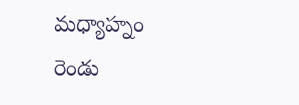మధ్యాహ్నం రెండు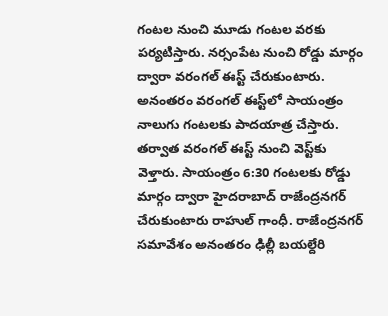గంటల నుంచి మూడు గంటల వరకు పర్యటిస్తారు. నర్సంపేట నుంచి రోడ్డు మార్గం ద్వారా వరంగల్ ఈస్ట్ చేరుకుంటారు. అనంతరం వరంగల్ ఈస్ట్‌లో సాయంత్రం నాలుగు గంటలకు పాదయాత్ర చేస్తారు. తర్వాత వరంగల్ ఈస్ట్ నుంచి వెస్ట్‌కు వెళ్తారు. సాయంత్రం 6:30 గంటలకు రోడ్డు మార్గం ద్వారా హైదరాబాద్ రాజేంద్రనగర్ చేరుకుంటారు రాహుల్ గాంధీ. రాజేంద్రనగర్ సమావేశం అనంతరం ఢిల్లీ బయల్దేరి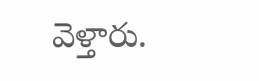వెళ్తారు.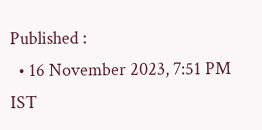Published :
  • 16 November 2023, 7:51 PM IST